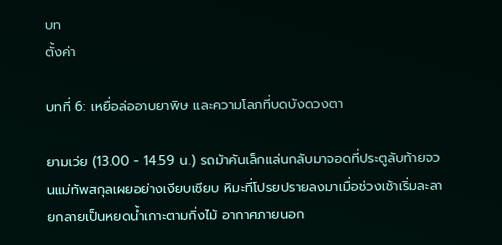บท
ตั้งค่า

บทที่ 6: เหยื่อล่ออาบยาพิษ และความโลภที่บดบังดวงตา

ยามเว่ย (13.00 - 14.59 น.) รถม้าคันเล็กแล่นกลับมาจอดที่ประตูลับท้ายจวนแม่ทัพสกุลเผยอย่างเงียบเชียบ หิมะที่โปรยปรายลงมาเมื่อช่วงเช้าเริ่มละลายกลายเป็นหยดน้ำเกาะตามกิ่งไม้ อากาศภายนอก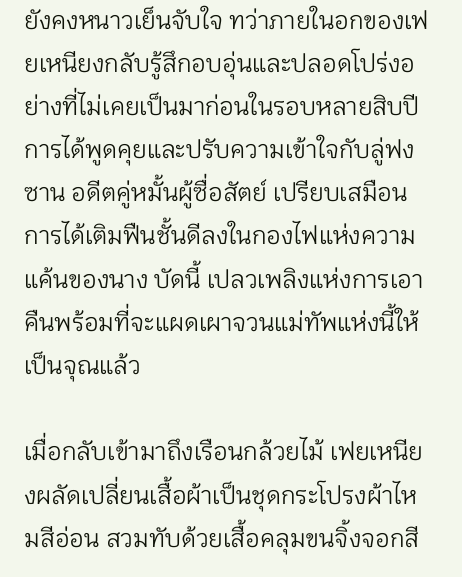ยังคงหนาวเย็นจับใจ ทว่าภายในอกของเฟยเหนียงกลับรู้สึกอบอุ่นและปลอดโปร่งอย่างที่ไม่เคยเป็นมาก่อนในรอบหลายสิบปี การได้พูดคุยและปรับความเข้าใจกับลู่ฟงซาน อดีตคู่หมั้นผู้ซื่อสัตย์ เปรียบเสมือนการได้เติมฟืนชั้นดีลงในกองไฟแห่งความแค้นของนาง บัดนี้ เปลวเพลิงแห่งการเอาคืนพร้อมที่จะแผดเผาจวนแม่ทัพแห่งนี้ให้เป็นจุณแล้ว

เมื่อกลับเข้ามาถึงเรือนกล้วยไม้ เฟยเหนียงผลัดเปลี่ยนเสื้อผ้าเป็นชุดกระโปรงผ้าไหมสีอ่อน สวมทับด้วยเสื้อคลุมขนจิ้งจอกสี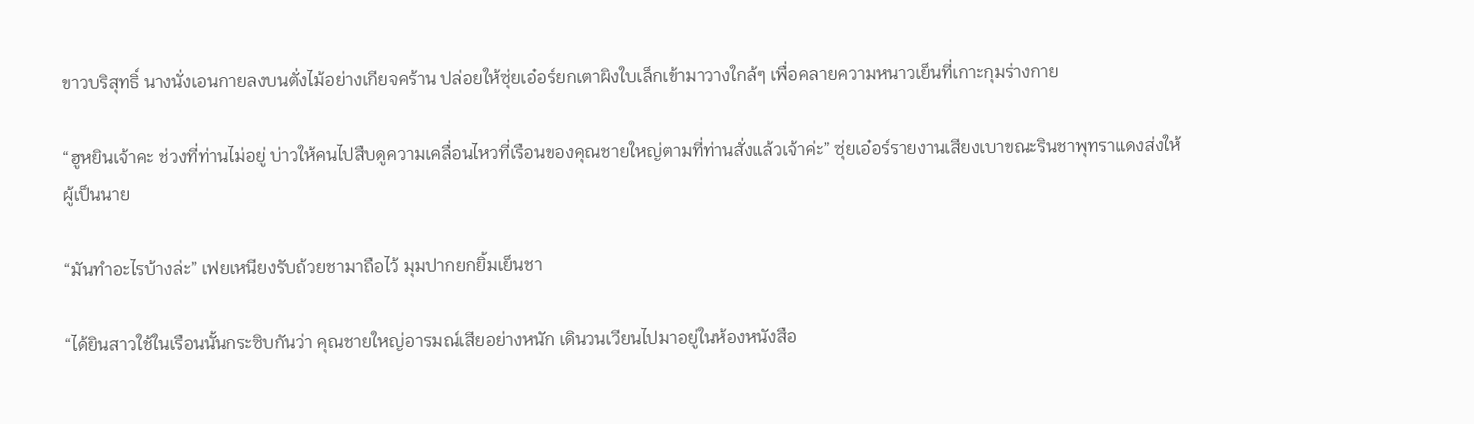ขาวบริสุทธิ์ นางนั่งเอนกายลงบนตั่งไม้อย่างเกียจคร้าน ปล่อยให้ซุ่ยเอ๋อร์ยกเตาผิงใบเล็กเข้ามาวางใกล้ๆ เพื่อคลายความหนาวเย็นที่เกาะกุมร่างกาย

“ฮูหยินเจ้าคะ ช่วงที่ท่านไม่อยู่ บ่าวให้คนไปสืบดูความเคลื่อนไหวที่เรือนของคุณชายใหญ่ตามที่ท่านสั่งแล้วเจ้าค่ะ” ซุ่ยเอ๋อร์รายงานเสียงเบาขณะรินชาพุทราแดงส่งให้ผู้เป็นนาย

“มันทำอะไรบ้างล่ะ” เฟยเหนียงรับถ้วยชามาถือไว้ มุมปากยกยิ้มเย็นชา

“ได้ยินสาวใช้ในเรือนนั้นกระซิบกันว่า คุณชายใหญ่อารมณ์เสียอย่างหนัก เดินวนเวียนไปมาอยู่ในห้องหนังสือ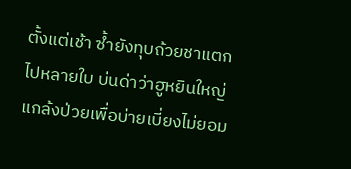ตั้งแต่เช้า ซ้ำยังทุบถ้วยชาแตกไปหลายใบ บ่นด่าว่าฮูหยินใหญ่แกล้งป่วยเพื่อบ่ายเบี่ยงไม่ยอม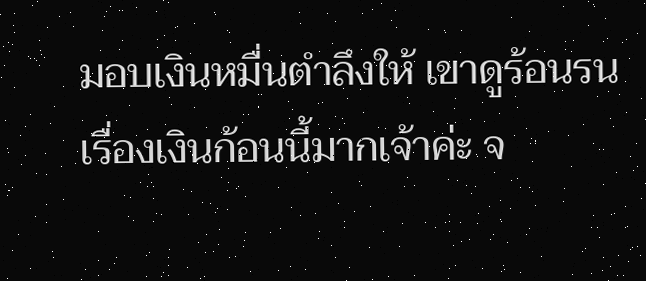มอบเงินหมื่นตำลึงให้ เขาดูร้อนรนเรื่องเงินก้อนนี้มากเจ้าค่ะ จ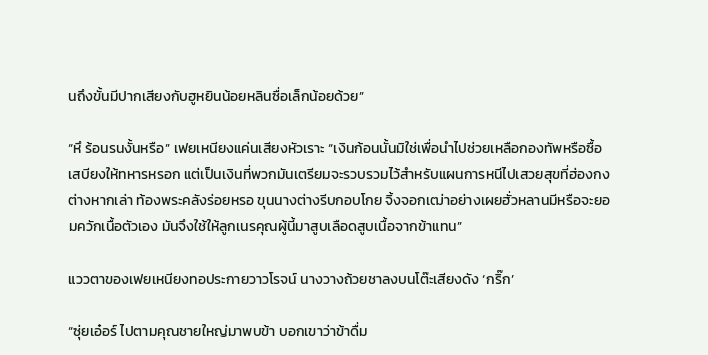นถึงขั้นมีปากเสียงกับฮูหยินน้อยหลินซื่อเล็กน้อยด้วย”

“หึ ร้อนรนงั้นหรือ” เฟยเหนียงแค่นเสียงหัวเราะ “เงินก้อนนั้นมิใช่เพื่อนำไปช่วยเหลือกองทัพหรือซื้อเสบียงให้ทหารหรอก แต่เป็นเงินที่พวกมันเตรียมจะรวบรวมไว้สำหรับแผนการหนีไปเสวยสุขที่ฮ่องกงต่างหากเล่า ท้องพระคลังร่อยหรอ ขุนนางต่างรีบกอบโกย จิ้งจอกเฒ่าอย่างเผยฮั่วหลานมีหรือจะยอมควักเนื้อตัวเอง มันจึงใช้ให้ลูกเนรคุณผู้นี้มาสูบเลือดสูบเนื้อจากข้าแทน”

แววตาของเฟยเหนียงทอประกายวาวโรจน์ นางวางถ้วยชาลงบนโต๊ะเสียงดัง ‘กริ๊ก’

“ซุ่ยเอ๋อร์ ไปตามคุณชายใหญ่มาพบข้า บอกเขาว่าข้าดื่ม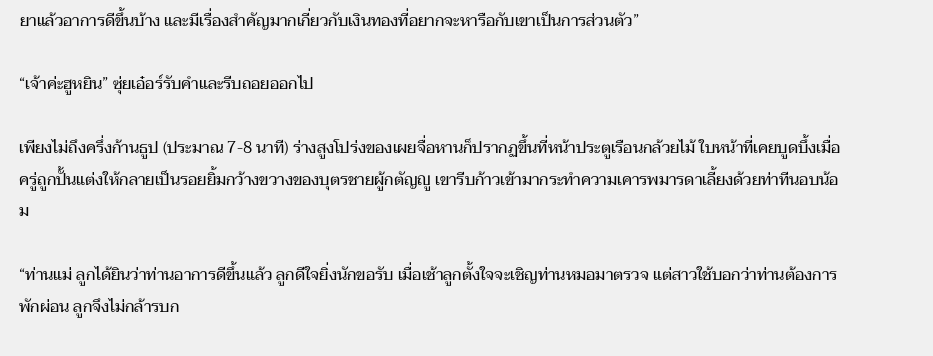ยาแล้วอาการดีขึ้นบ้าง และมีเรื่องสำคัญมากเกี่ยวกับเงินทองที่อยากจะหารือกับเขาเป็นการส่วนตัว”

“เจ้าค่ะฮูหยิน” ซุ่ยเอ๋อร์รับคำและรีบถอยออกไป

เพียงไม่ถึงครึ่งก้านธูป (ประมาณ 7-8 นาที) ร่างสูงโปร่งของเผยจื่อหานก็ปรากฏขึ้นที่หน้าประตูเรือนกล้วยไม้ ใบหน้าที่เคยบูดบึ้งเมื่อครู่ถูกปั้นแต่งให้กลายเป็นรอยยิ้มกว้างขวางของบุตรชายผู้กตัญญู เขารีบก้าวเข้ามากระทำความเคารพมารดาเลี้ยงด้วยท่าทีนอบน้อม

“ท่านแม่ ลูกได้ยินว่าท่านอาการดีขึ้นแล้ว ลูกดีใจยิ่งนักขอรับ เมื่อเช้าลูกตั้งใจจะเชิญท่านหมอมาตรวจ แต่สาวใช้บอกว่าท่านต้องการพักผ่อน ลูกจึงไม่กล้ารบก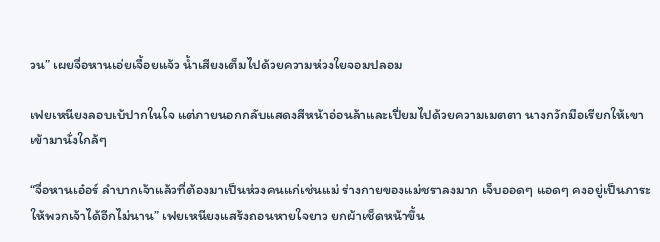วน” เผยจื่อหานเอ่ยเจื้อยแจ้ว น้ำเสียงเต็มไปด้วยความห่วงใยจอมปลอม

เฟยเหนียงลอบเบ้ปากในใจ แต่ภายนอกกลับแสดงสีหน้าอ่อนล้าและเปี่ยมไปด้วยความเมตตา นางกวักมือเรียกให้เขาเข้ามานั่งใกล้ๆ

“จื่อหานเอ๋อร์ ลำบากเจ้าแล้วที่ต้องมาเป็นห่วงคนแก่เช่นแม่ ร่างกายของแม่ชราลงมาก เจ็บออดๆ แอดๆ คงอยู่เป็นภาระให้พวกเจ้าได้อีกไม่นาน” เฟยเหนียงแสร้งถอนหายใจยาว ยกผ้าเช็ดหน้าขึ้น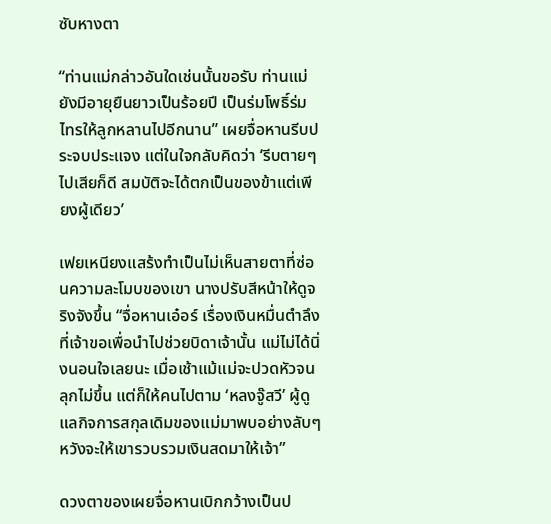ซับหางตา

“ท่านแม่กล่าวอันใดเช่นนั้นขอรับ ท่านแม่ยังมีอายุยืนยาวเป็นร้อยปี เป็นร่มโพธิ์ร่มไทรให้ลูกหลานไปอีกนาน” เผยจื่อหานรีบประจบประแจง แต่ในใจกลับคิดว่า ‘รีบตายๆ ไปเสียก็ดี สมบัติจะได้ตกเป็นของข้าแต่เพียงผู้เดียว’

เฟยเหนียงแสร้งทำเป็นไม่เห็นสายตาที่ซ่อนความละโมบของเขา นางปรับสีหน้าให้ดูจริงจังขึ้น “จื่อหานเอ๋อร์ เรื่องเงินหมื่นตำลึงที่เจ้าขอเพื่อนำไปช่วยบิดาเจ้านั้น แม่ไม่ได้นิ่งนอนใจเลยนะ เมื่อเช้าแม้แม่จะปวดหัวจนลุกไม่ขึ้น แต่ก็ให้คนไปตาม ‘หลงจู๊สวี’ ผู้ดูแลกิจการสกุลเดิมของแม่มาพบอย่างลับๆ หวังจะให้เขารวบรวมเงินสดมาให้เจ้า”

ดวงตาของเผยจื่อหานเบิกกว้างเป็นป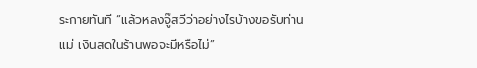ระกายทันที “แล้วหลงจู๊สวีว่าอย่างไรบ้างขอรับท่านแม่ เงินสดในร้านพอจะมีหรือไม่”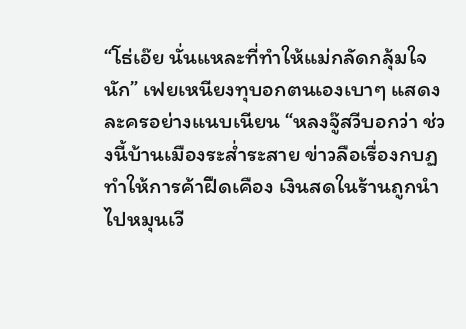“โธ่เอ๊ย นั่นแหละที่ทำให้แม่กลัดกลุ้มใจนัก” เฟยเหนียงทุบอกตนเองเบาๆ แสดงละครอย่างแนบเนียน “หลงจู๊สวีบอกว่า ช่วงนี้บ้านเมืองระส่ำระสาย ข่าวลือเรื่องกบฏทำให้การค้าฝืดเคือง เงินสดในร้านถูกนำไปหมุนเวี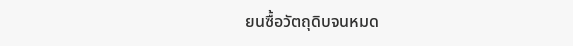ยนซื้อวัตถุดิบจนหมด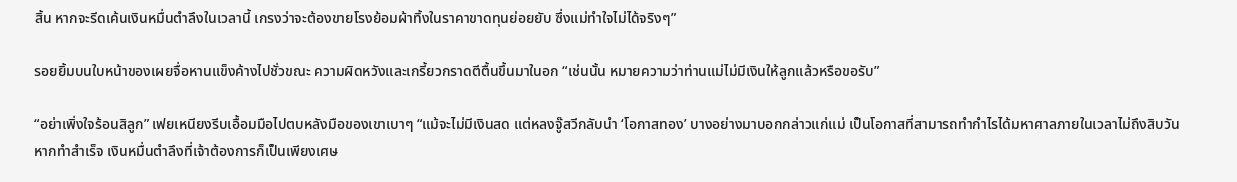สิ้น หากจะรีดเค้นเงินหมื่นตำลึงในเวลานี้ เกรงว่าจะต้องขายโรงย้อมผ้าทิ้งในราคาขาดทุนย่อยยับ ซึ่งแม่ทำใจไม่ได้จริงๆ”

รอยยิ้มบนใบหน้าของเผยจื่อหานแข็งค้างไปชั่วขณะ ความผิดหวังและเกรี้ยวกราดตีตื้นขึ้นมาในอก “เช่นนั้น หมายความว่าท่านแม่ไม่มีเงินให้ลูกแล้วหรือขอรับ”

“อย่าเพิ่งใจร้อนสิลูก” เฟยเหนียงรีบเอื้อมมือไปตบหลังมือของเขาเบาๆ “แม้จะไม่มีเงินสด แต่หลงจู๊สวีกลับนำ ‘โอกาสทอง’ บางอย่างมาบอกกล่าวแก่แม่ เป็นโอกาสที่สามารถทำกำไรได้มหาศาลภายในเวลาไม่ถึงสิบวัน หากทำสำเร็จ เงินหมื่นตำลึงที่เจ้าต้องการก็เป็นเพียงเศษ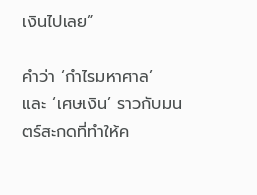เงินไปเลย”

คำว่า ‘กำไรมหาศาล’ และ ‘เศษเงิน’ ราวกับมนตร์สะกดที่ทำให้ค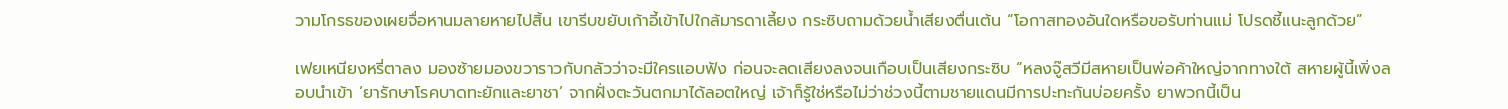วามโกรธของเผยจื่อหานมลายหายไปสิ้น เขารีบขยับเก้าอี้เข้าไปใกล้มารดาเลี้ยง กระซิบถามด้วยน้ำเสียงตื่นเต้น “โอกาสทองอันใดหรือขอรับท่านแม่ โปรดชี้แนะลูกด้วย”

เฟยเหนียงหรี่ตาลง มองซ้ายมองขวาราวกับกลัวว่าจะมีใครแอบฟัง ก่อนจะลดเสียงลงจนเกือบเป็นเสียงกระซิบ “หลงจู๊สวีมีสหายเป็นพ่อค้าใหญ่จากทางใต้ สหายผู้นี้เพิ่งลอบนำเข้า ‘ยารักษาโรคบาดทะยักและยาชา’ จากฝั่งตะวันตกมาได้ลอตใหญ่ เจ้าก็รู้ใช่หรือไม่ว่าช่วงนี้ตามชายแดนมีการปะทะกันบ่อยครั้ง ยาพวกนี้เป็น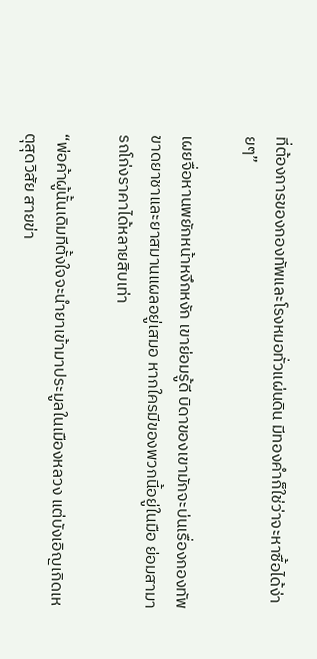ที่ต้องการของกองทัพและโรงหมอทั่วแผ่นดิน มีทองคำก็ใช่ว่าจะหาซื้อได้ง่ายๆ”

เผยจื่อหานพยักหน้าหงึกหงัก เขาย่อมรู้ดี บิดาของเขามักจะบ่นเรื่องกองทัพขาดยาชาและยาสมานแผลอยู่เสมอ หากใครมีของพวกนี้อยู่ในมือ ย่อมสามารถโก่งราคาได้หลายสิบเท่า

“พ่อค้าผู้นั้นเดิมทีตั้งใจจะนำยาเข้ามาประมูลในเมืองหลวง แต่บังเอิญเกิดเหตุสุดวิสัย สายข่า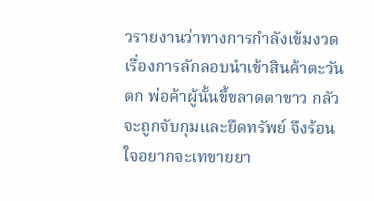วรายงานว่าทางการกำลังเข้มงวดเรื่องการลักลอบนำเข้าสินค้าตะวันตก พ่อค้าผู้นั้นขี้ขลาดตาขาว กลัวจะถูกจับกุมและยึดทรัพย์ จึงร้อนใจอยากจะเทขายยา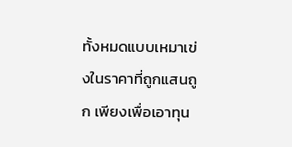ทั้งหมดแบบเหมาเข่งในราคาที่ถูกแสนถูก เพียงเพื่อเอาทุน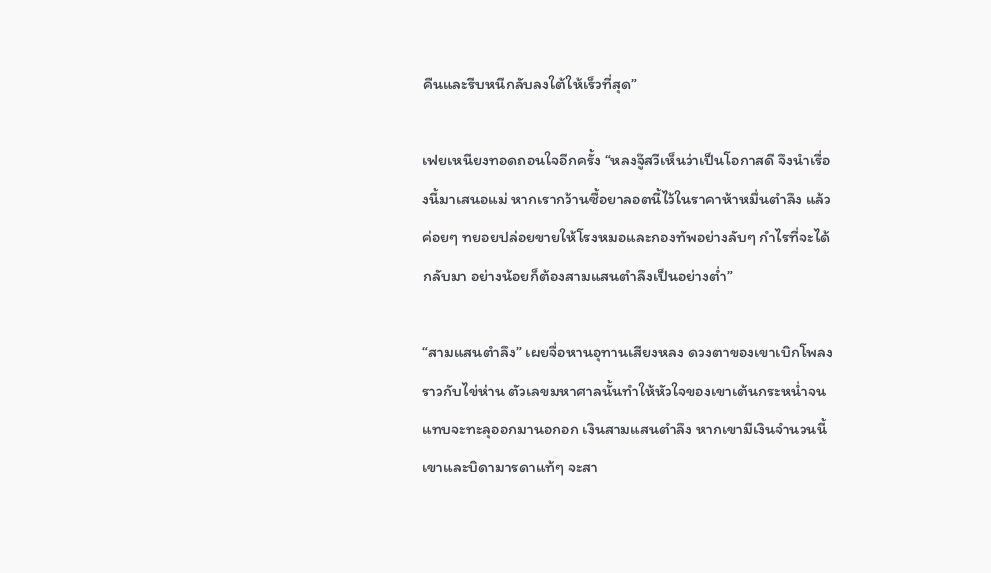คืนและรีบหนีกลับลงใต้ให้เร็วที่สุด”

เฟยเหนียงทอดถอนใจอีกครั้ง “หลงจู๊สวีเห็นว่าเป็นโอกาสดี จึงนำเรื่องนี้มาเสนอแม่ หากเรากว้านซื้อยาลอตนี้ไว้ในราคาห้าหมื่นตำลึง แล้วค่อยๆ ทยอยปล่อยขายให้โรงหมอและกองทัพอย่างลับๆ กำไรที่จะได้กลับมา อย่างน้อยก็ต้องสามแสนตำลึงเป็นอย่างต่ำ”

“สามแสนตำลึง” เผยจื่อหานอุทานเสียงหลง ดวงตาของเขาเบิกโพลงราวกับไข่ห่าน ตัวเลขมหาศาลนั้นทำให้หัวใจของเขาเต้นกระหน่ำจนแทบจะทะลุออกมานอกอก เงินสามแสนตำลึง หากเขามีเงินจำนวนนี้ เขาและบิดามารดาแท้ๆ จะสา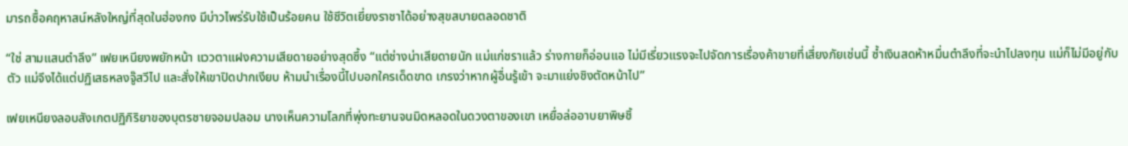มารถซื้อคฤหาสน์หลังใหญ่ที่สุดในฮ่องกง มีบ่าวไพร่รับใช้เป็นร้อยคน ใช้ชีวิตเยี่ยงราชาได้อย่างสุขสบายตลอดชาติ

“ใช่ สามแสนตำลึง” เฟยเหนียงพยักหน้า แววตาแฝงความเสียดายอย่างสุดซึ้ง “แต่ช่างน่าเสียดายนัก แม่แก่ชราแล้ว ร่างกายก็อ่อนแอ ไม่มีเรี่ยวแรงจะไปจัดการเรื่องค้าขายที่เสี่ยงภัยเช่นนี้ ซ้ำเงินสดห้าหมื่นตำลึงที่จะนำไปลงทุน แม่ก็ไม่มีอยู่กับตัว แม่จึงได้แต่ปฏิเสธหลงจู๊สวีไป และสั่งให้เขาปิดปากเงียบ ห้ามนำเรื่องนี้ไปบอกใครเด็ดขาด เกรงว่าหากผู้อื่นรู้เข้า จะมาแย่งชิงตัดหน้าไป”

เฟยเหนียงลอบสังเกตปฏิกิริยาของบุตรชายจอมปลอม นางเห็นความโลภที่พุ่งทะยานจนมิดหลอดในดวงตาของเขา เหยื่อล่ออาบยาพิษชิ้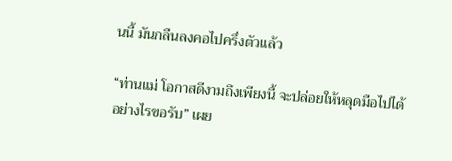นนี้ มันกลืนลงคอไปครึ่งตัวแล้ว

“ท่านแม่ โอกาสดีงามถึงเพียงนี้ จะปล่อยให้หลุดมือไปได้อย่างไรขอรับ” เผย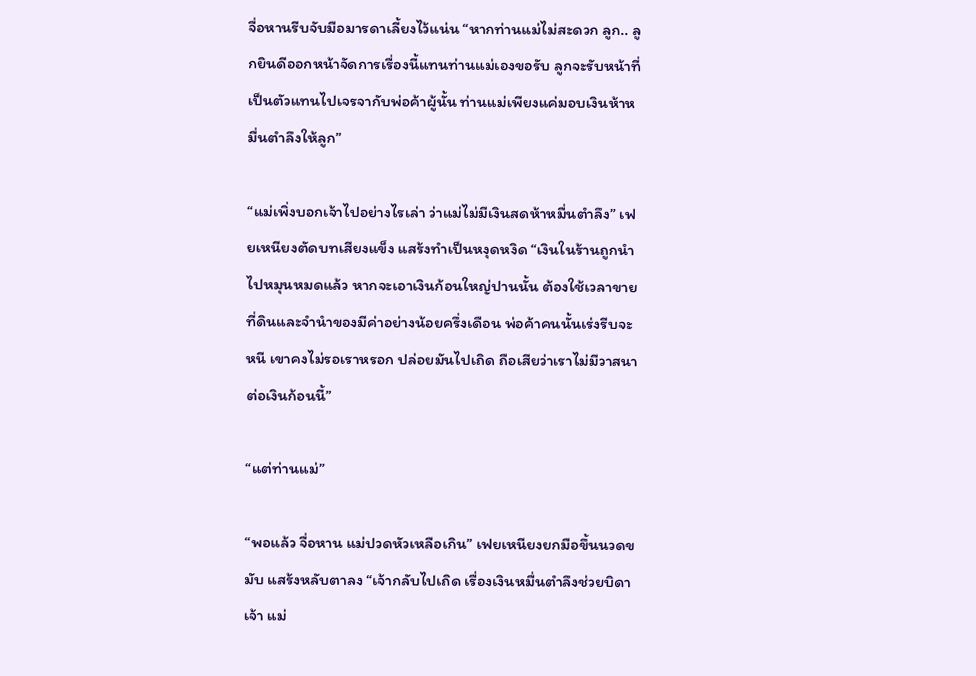จื่อหานรีบจับมือมารดาเลี้ยงไว้แน่น “หากท่านแม่ไม่สะดวก ลูก.. ลูกยินดีออกหน้าจัดการเรื่องนี้แทนท่านแม่เองขอรับ ลูกจะรับหน้าที่เป็นตัวแทนไปเจรจากับพ่อค้าผู้นั้น ท่านแม่เพียงแค่มอบเงินห้าหมื่นตำลึงให้ลูก”

“แม่เพิ่งบอกเจ้าไปอย่างไรเล่า ว่าแม่ไม่มีเงินสดห้าหมื่นตำลึง” เฟยเหนียงตัดบทเสียงแข็ง แสร้งทำเป็นหงุดหงิด “เงินในร้านถูกนำไปหมุนหมดแล้ว หากจะเอาเงินก้อนใหญ่ปานนั้น ต้องใช้เวลาขายที่ดินและจำนำของมีค่าอย่างน้อยครึ่งเดือน พ่อค้าคนนั้นเร่งรีบจะหนี เขาคงไม่รอเราหรอก ปล่อยมันไปเถิด ถือเสียว่าเราไม่มีวาสนาต่อเงินก้อนนี้”

“แต่ท่านแม่”

“พอแล้ว จื่อหาน แม่ปวดหัวเหลือเกิน” เฟยเหนียงยกมือขึ้นนวดขมับ แสร้งหลับตาลง “เจ้ากลับไปเถิด เรื่องเงินหมื่นตำลึงช่วยบิดาเจ้า แม่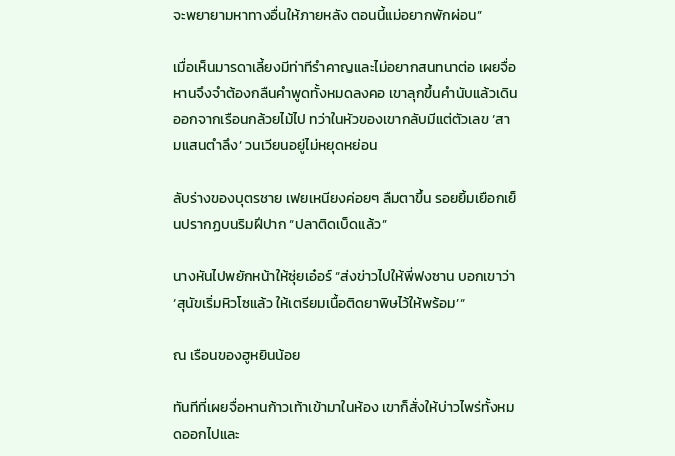จะพยายามหาทางอื่นให้ภายหลัง ตอนนี้แม่อยากพักผ่อน”

เมื่อเห็นมารดาเลี้ยงมีท่าทีรำคาญและไม่อยากสนทนาต่อ เผยจื่อหานจึงจำต้องกลืนคำพูดทั้งหมดลงคอ เขาลุกขึ้นคำนับแล้วเดินออกจากเรือนกล้วยไม้ไป ทว่าในหัวของเขากลับมีแต่ตัวเลข ‘สามแสนตำลึง’ วนเวียนอยู่ไม่หยุดหย่อน

ลับร่างของบุตรชาย เฟยเหนียงค่อยๆ ลืมตาขึ้น รอยยิ้มเยือกเย็นปรากฏบนริมฝีปาก “ปลาติดเบ็ดแล้ว”

นางหันไปพยักหน้าให้ซุ่ยเอ๋อร์ “ส่งข่าวไปให้พี่ฟงซาน บอกเขาว่า ‘สุนัขเริ่มหิวโซแล้ว ให้เตรียมเนื้อติดยาพิษไว้ให้พร้อม’“

ณ เรือนของฮูหยินน้อย

ทันทีที่เผยจื่อหานก้าวเท้าเข้ามาในห้อง เขาก็สั่งให้บ่าวไพร่ทั้งหมดออกไปและ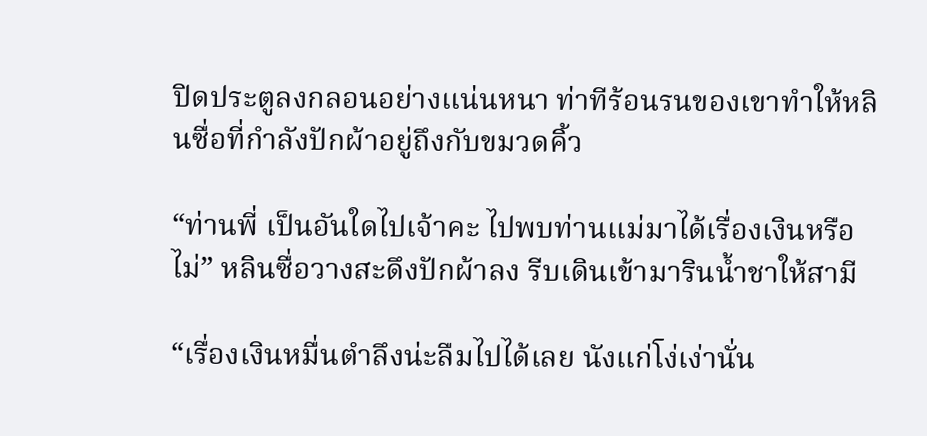ปิดประตูลงกลอนอย่างแน่นหนา ท่าทีร้อนรนของเขาทำให้หลินซื่อที่กำลังปักผ้าอยู่ถึงกับขมวดคิ้ว

“ท่านพี่ เป็นอันใดไปเจ้าคะ ไปพบท่านแม่มาได้เรื่องเงินหรือไม่” หลินซื่อวางสะดึงปักผ้าลง รีบเดินเข้ามารินน้ำชาให้สามี

“เรื่องเงินหมื่นตำลึงน่ะลืมไปได้เลย นังแก่โง่เง่านั่น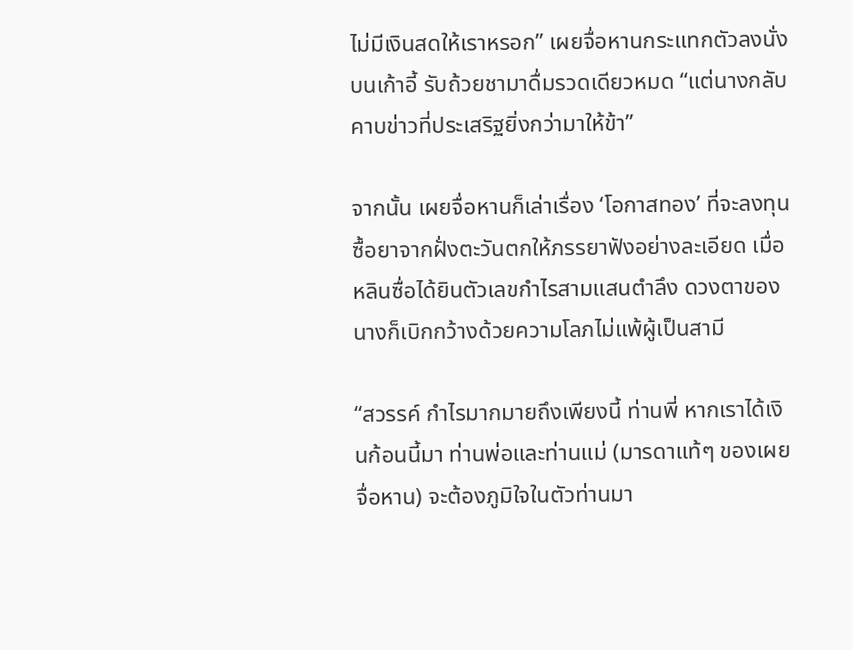ไม่มีเงินสดให้เราหรอก” เผยจื่อหานกระแทกตัวลงนั่งบนเก้าอี้ รับถ้วยชามาดื่มรวดเดียวหมด “แต่นางกลับคาบข่าวที่ประเสริฐยิ่งกว่ามาให้ข้า”

จากนั้น เผยจื่อหานก็เล่าเรื่อง ‘โอกาสทอง’ ที่จะลงทุนซื้อยาจากฝั่งตะวันตกให้ภรรยาฟังอย่างละเอียด เมื่อหลินซื่อได้ยินตัวเลขกำไรสามแสนตำลึง ดวงตาของนางก็เบิกกว้างด้วยความโลภไม่แพ้ผู้เป็นสามี

“สวรรค์ กำไรมากมายถึงเพียงนี้ ท่านพี่ หากเราได้เงินก้อนนี้มา ท่านพ่อและท่านแม่ (มารดาแท้ๆ ของเผยจื่อหาน) จะต้องภูมิใจในตัวท่านมา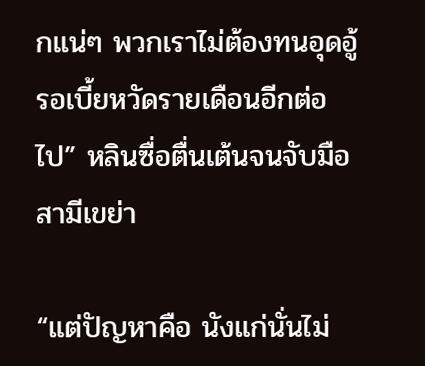กแน่ๆ พวกเราไม่ต้องทนอุดอู้รอเบี้ยหวัดรายเดือนอีกต่อไป” หลินซื่อตื่นเต้นจนจับมือสามีเขย่า

“แต่ปัญหาคือ นังแก่นั่นไม่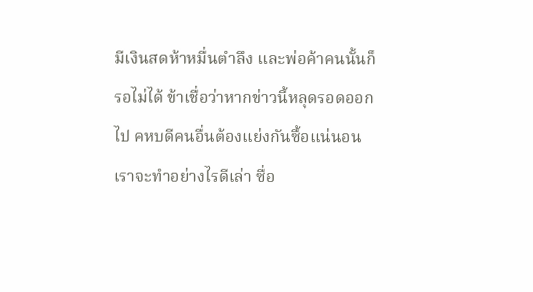มีเงินสดห้าหมื่นตำลึง และพ่อค้าคนนั้นก็รอไม่ได้ ข้าเชื่อว่าหากข่าวนี้หลุดรอดออกไป คหบดีคนอื่นต้องแย่งกันซื้อแน่นอน เราจะทำอย่างไรดีเล่า ซื่อ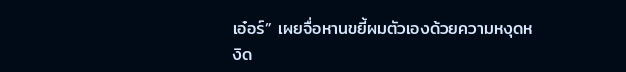เอ๋อร์” เผยจื่อหานขยี้ผมตัวเองด้วยความหงุดหงิด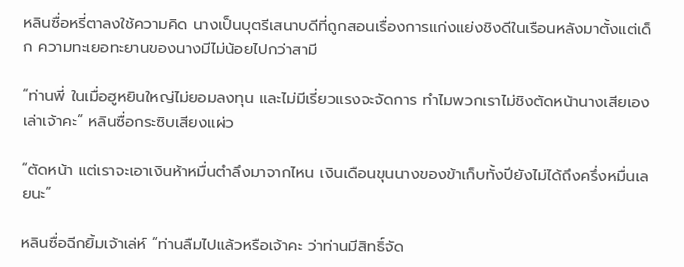หลินซื่อหรี่ตาลงใช้ความคิด นางเป็นบุตรีเสนาบดีที่ถูกสอนเรื่องการแก่งแย่งชิงดีในเรือนหลังมาตั้งแต่เด็ก ความทะเยอทะยานของนางมีไม่น้อยไปกว่าสามี

“ท่านพี่ ในเมื่อฮูหยินใหญ่ไม่ยอมลงทุน และไม่มีเรี่ยวแรงจะจัดการ ทำไมพวกเราไม่ชิงตัดหน้านางเสียเองเล่าเจ้าคะ” หลินซื่อกระซิบเสียงแผ่ว

“ตัดหน้า แต่เราจะเอาเงินห้าหมื่นตำลึงมาจากไหน เงินเดือนขุนนางของข้าเก็บทั้งปียังไม่ได้ถึงครึ่งหมื่นเลยนะ”

หลินซื่อฉีกยิ้มเจ้าเล่ห์ “ท่านลืมไปแล้วหรือเจ้าคะ ว่าท่านมีสิทธิ์จัด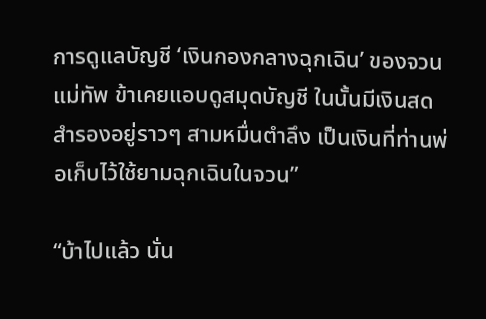การดูแลบัญชี ‘เงินกองกลางฉุกเฉิน’ ของจวนแม่ทัพ ข้าเคยแอบดูสมุดบัญชี ในนั้นมีเงินสดสำรองอยู่ราวๆ สามหมื่นตำลึง เป็นเงินที่ท่านพ่อเก็บไว้ใช้ยามฉุกเฉินในจวน”

“บ้าไปแล้ว นั่น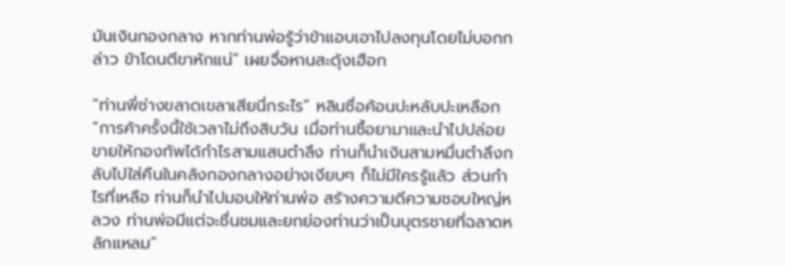มันเงินกองกลาง หากท่านพ่อรู้ว่าข้าแอบเอาไปลงทุนโดยไม่บอกกล่าว ข้าโดนตีขาหักแน่” เผยจื่อหานสะดุ้งเฮือก

“ท่านพี่ช่างขลาดเขลาเสียนี่กระไร” หลินซื่อค้อนปะหลับปะเหลือก “การค้าครั้งนี้ใช้เวลาไม่ถึงสิบวัน เมื่อท่านซื้อยามาและนำไปปล่อยขายให้กองทัพได้กำไรสามแสนตำลึง ท่านก็นำเงินสามหมื่นตำลึงกลับไปใส่คืนในคลังกองกลางอย่างเงียบๆ ก็ไม่มีใครรู้แล้ว ส่วนกำไรที่เหลือ ท่านก็นำไปมอบให้ท่านพ่อ สร้างความดีความชอบใหญ่หลวง ท่านพ่อมีแต่จะชื่นชมและยกย่องท่านว่าเป็นบุตรชายที่ฉลาดหลักแหลม”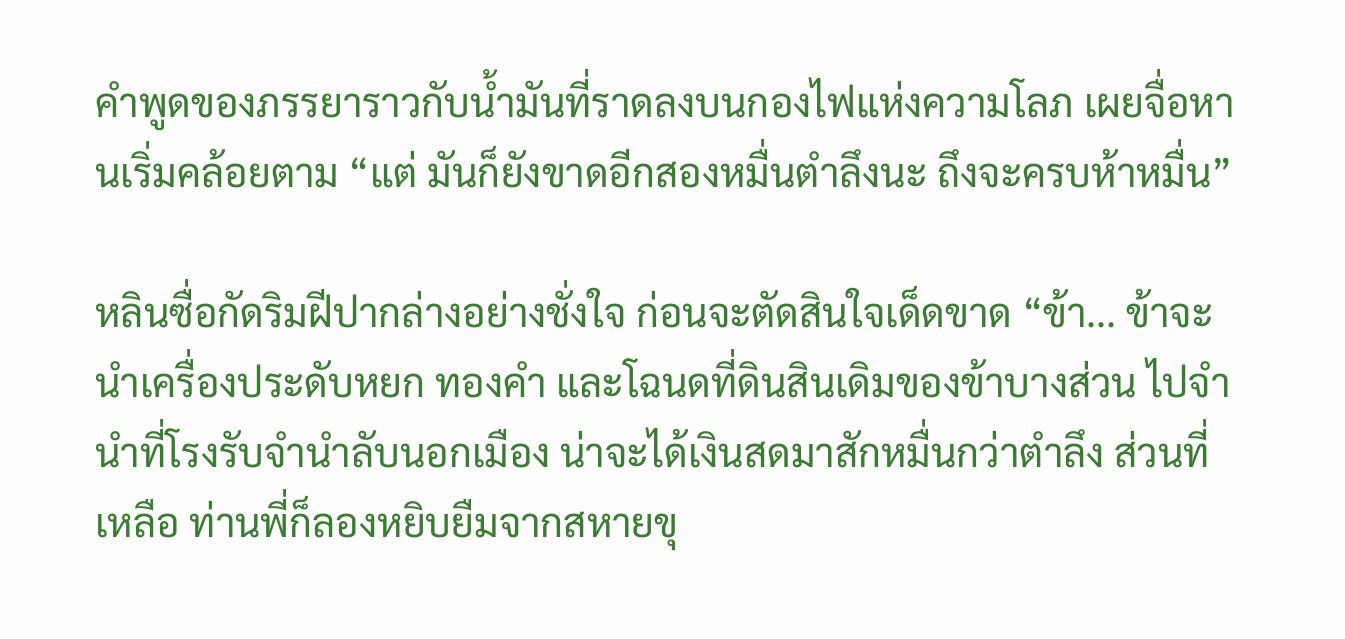คำพูดของภรรยาราวกับน้ำมันที่ราดลงบนกองไฟแห่งความโลภ เผยจื่อหานเริ่มคล้อยตาม “แต่ มันก็ยังขาดอีกสองหมื่นตำลึงนะ ถึงจะครบห้าหมื่น”

หลินซื่อกัดริมฝีปากล่างอย่างชั่งใจ ก่อนจะตัดสินใจเด็ดขาด “ข้า... ข้าจะนำเครื่องประดับหยก ทองคำ และโฉนดที่ดินสินเดิมของข้าบางส่วน ไปจำนำที่โรงรับจำนำลับนอกเมือง น่าจะได้เงินสดมาสักหมื่นกว่าตำลึง ส่วนที่เหลือ ท่านพี่ก็ลองหยิบยืมจากสหายขุ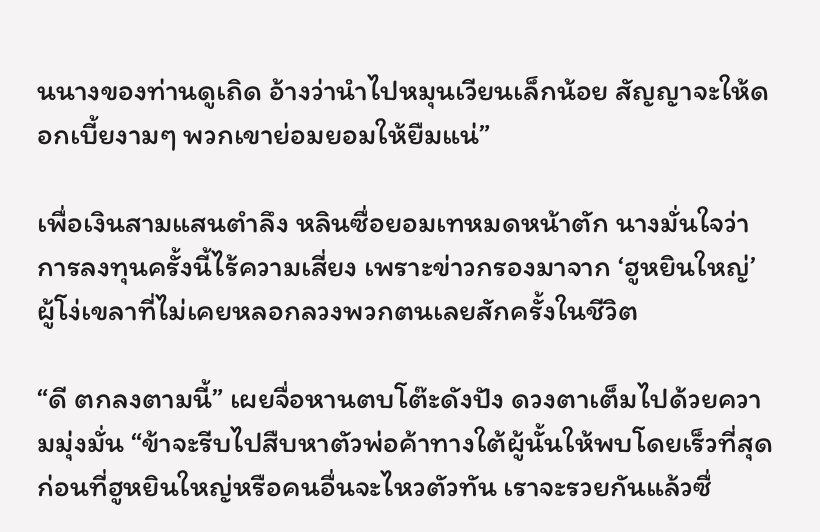นนางของท่านดูเถิด อ้างว่านำไปหมุนเวียนเล็กน้อย สัญญาจะให้ดอกเบี้ยงามๆ พวกเขาย่อมยอมให้ยืมแน่”

เพื่อเงินสามแสนตำลึง หลินซื่อยอมเทหมดหน้าตัก นางมั่นใจว่าการลงทุนครั้งนี้ไร้ความเสี่ยง เพราะข่าวกรองมาจาก ‘ฮูหยินใหญ่’ ผู้โง่เขลาที่ไม่เคยหลอกลวงพวกตนเลยสักครั้งในชีวิต

“ดี ตกลงตามนี้” เผยจื่อหานตบโต๊ะดังปัง ดวงตาเต็มไปด้วยความมุ่งมั่น “ข้าจะรีบไปสืบหาตัวพ่อค้าทางใต้ผู้นั้นให้พบโดยเร็วที่สุด ก่อนที่ฮูหยินใหญ่หรือคนอื่นจะไหวตัวทัน เราจะรวยกันแล้วซื่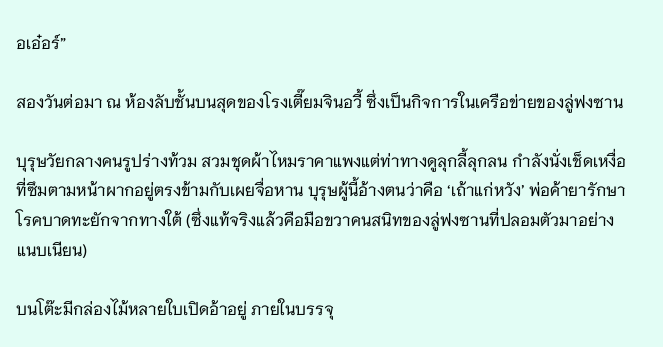อเอ๋อร์”

สองวันต่อมา ณ ห้องลับชั้นบนสุดของโรงเตี๊ยมจินอวี้ ซึ่งเป็นกิจการในเครือข่ายของลู่ฟงซาน

บุรุษวัยกลางคนรูปร่างท้วม สวมชุดผ้าไหมราคาแพงแต่ท่าทางดูลุกลี้ลุกลน กำลังนั่งเช็ดเหงื่อที่ซึมตามหน้าผากอยู่ตรงข้ามกับเผยจื่อหาน บุรุษผู้นี้อ้างตนว่าคือ ‘เถ้าแก่หวัง’ พ่อค้ายารักษาโรคบาดทะยักจากทางใต้ (ซึ่งแท้จริงแล้วคือมือขวาคนสนิทของลู่ฟงซานที่ปลอมตัวมาอย่างแนบเนียน)

บนโต๊ะมีกล่องไม้หลายใบเปิดอ้าอยู่ ภายในบรรจุ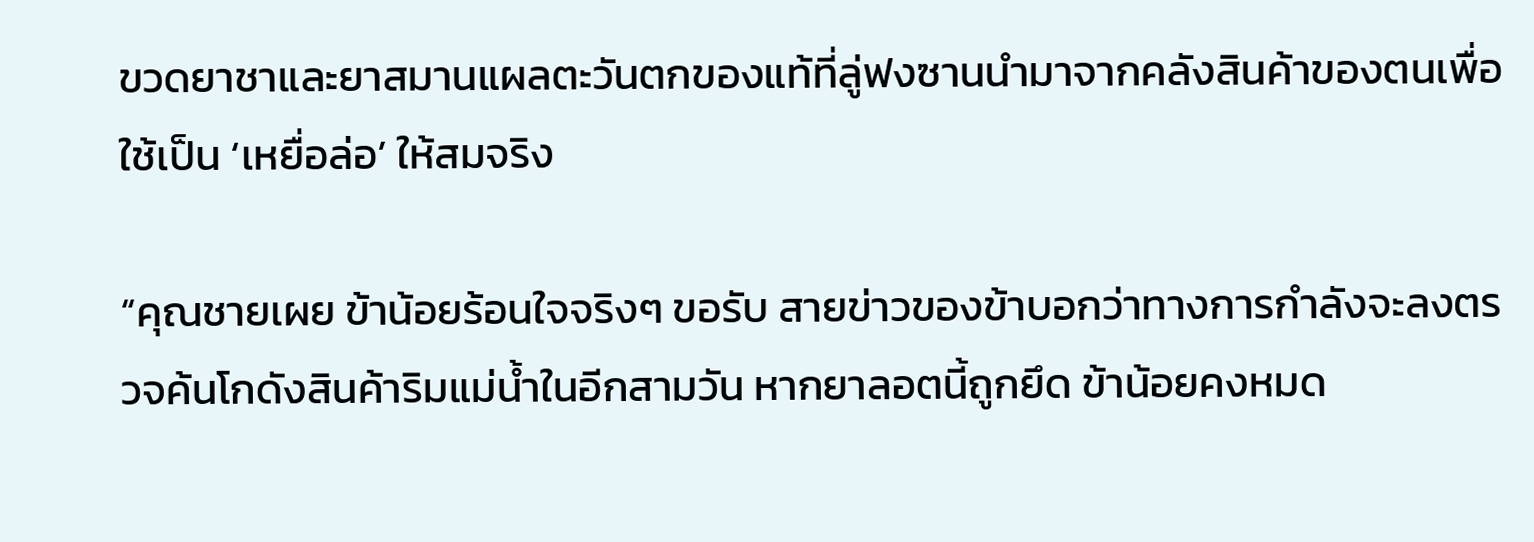ขวดยาชาและยาสมานแผลตะวันตกของแท้ที่ลู่ฟงซานนำมาจากคลังสินค้าของตนเพื่อใช้เป็น ‘เหยื่อล่อ’ ให้สมจริง

“คุณชายเผย ข้าน้อยร้อนใจจริงๆ ขอรับ สายข่าวของข้าบอกว่าทางการกำลังจะลงตรวจค้นโกดังสินค้าริมแม่น้ำในอีกสามวัน หากยาลอตนี้ถูกยึด ข้าน้อยคงหมด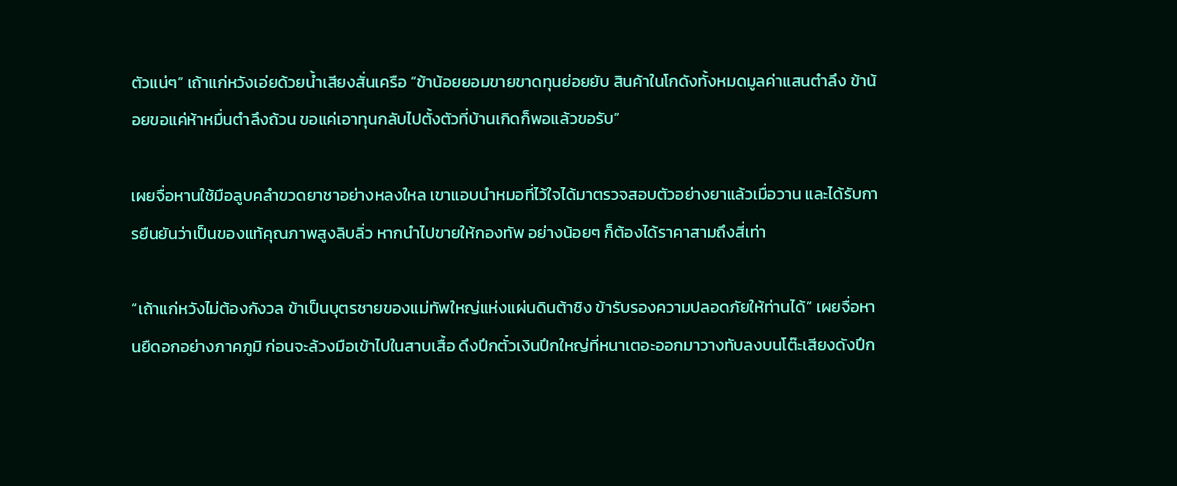ตัวแน่ๆ” เถ้าแก่หวังเอ่ยด้วยน้ำเสียงสั่นเครือ “ข้าน้อยยอมขายขาดทุนย่อยยับ สินค้าในโกดังทั้งหมดมูลค่าแสนตำลึง ข้าน้อยขอแค่ห้าหมื่นตำลึงถ้วน ขอแค่เอาทุนกลับไปตั้งตัวที่บ้านเกิดก็พอแล้วขอรับ”

เผยจื่อหานใช้มือลูบคลำขวดยาชาอย่างหลงใหล เขาแอบนำหมอที่ไว้ใจได้มาตรวจสอบตัวอย่างยาแล้วเมื่อวาน และได้รับการยืนยันว่าเป็นของแท้คุณภาพสูงลิบลิ่ว หากนำไปขายให้กองทัพ อย่างน้อยๆ ก็ต้องได้ราคาสามถึงสี่เท่า

“เถ้าแก่หวังไม่ต้องกังวล ข้าเป็นบุตรชายของแม่ทัพใหญ่แห่งแผ่นดินต้าชิง ข้ารับรองความปลอดภัยให้ท่านได้” เผยจื่อหานยืดอกอย่างภาคภูมิ ก่อนจะล้วงมือเข้าไปในสาบเสื้อ ดึงปึกตั๋วเงินปึกใหญ่ที่หนาเตอะออกมาวางทับลงบนโต๊ะเสียงดังปึก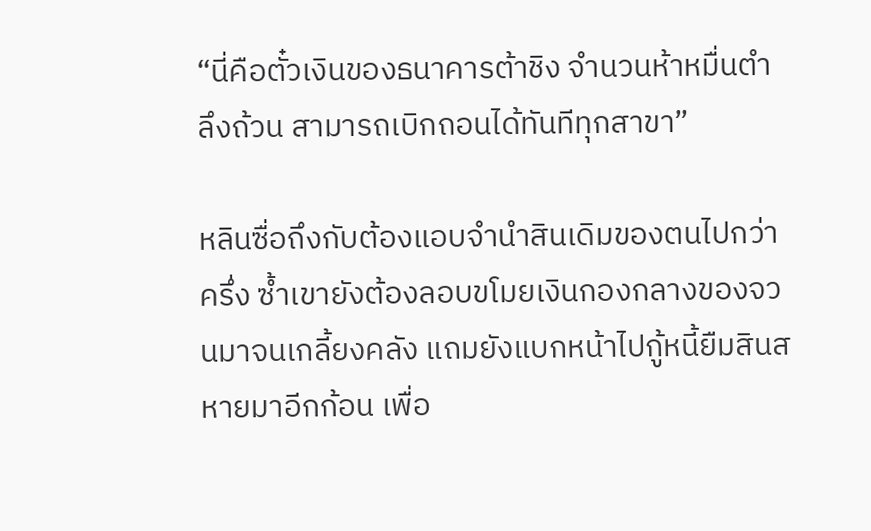“นี่คือตั๋วเงินของธนาคารต้าชิง จำนวนห้าหมื่นตำลึงถ้วน สามารถเบิกถอนได้ทันทีทุกสาขา”

หลินซื่อถึงกับต้องแอบจำนำสินเดิมของตนไปกว่าครึ่ง ซ้ำเขายังต้องลอบขโมยเงินกองกลางของจวนมาจนเกลี้ยงคลัง แถมยังแบกหน้าไปกู้หนี้ยืมสินสหายมาอีกก้อน เพื่อ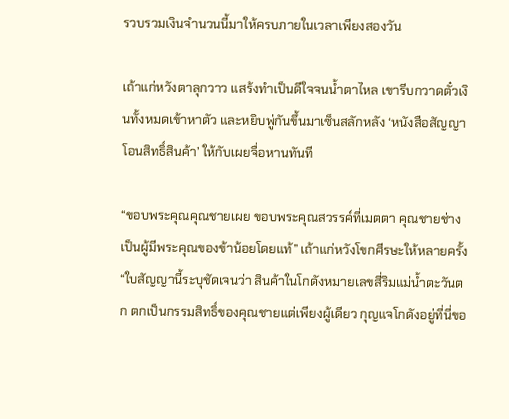รวบรวมเงินจำนวนนี้มาให้ครบภายในเวลาเพียงสองวัน

เถ้าแก่หวังตาลุกวาว แสร้งทำเป็นดีใจจนน้ำตาไหล เขารีบกวาดตั๋วเงินทั้งหมดเข้าหาตัว และหยิบพู่กันขึ้นมาเซ็นสลักหลัง ‘หนังสือสัญญาโอนสิทธิ์สินค้า’ ให้กับเผยจื่อหานทันที

“ขอบพระคุณคุณชายเผย ขอบพระคุณสวรรค์ที่เมตตา คุณชายช่างเป็นผู้มีพระคุณของข้าน้อยโดยแท้” เถ้าแก่หวังโขกศีรษะให้หลายครั้ง “ใบสัญญานี้ระบุชัดเจนว่า สินค้าในโกดังหมายเลขสี่ริมแม่น้ำตะวันตก ตกเป็นกรรมสิทธิ์ของคุณชายแต่เพียงผู้เดียว กุญแจโกดังอยู่ที่นี่ขอ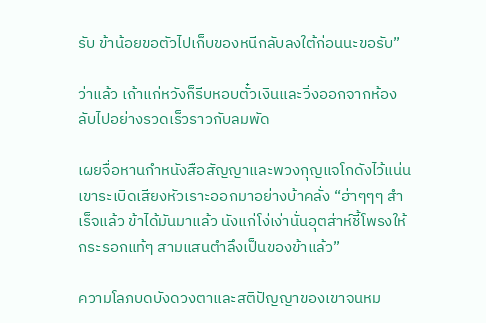รับ ข้าน้อยขอตัวไปเก็บของหนีกลับลงใต้ก่อนนะขอรับ”

ว่าแล้ว เถ้าแก่หวังก็รีบหอบตั๋วเงินและวิ่งออกจากห้องลับไปอย่างรวดเร็วราวกับลมพัด

เผยจื่อหานกำหนังสือสัญญาและพวงกุญแจโกดังไว้แน่น เขาระเบิดเสียงหัวเราะออกมาอย่างบ้าคลั่ง “ฮ่าๆๆๆ สำเร็จแล้ว ข้าได้มันมาแล้ว นังแก่โง่เง่านั่นอุตส่าห์ชี้โพรงให้กระรอกแท้ๆ สามแสนตำลึงเป็นของข้าแล้ว”

ความโลภบดบังดวงตาและสติปัญญาของเขาจนหม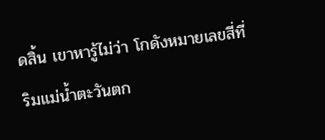ดสิ้น เขาหารู้ไม่ว่า โกดังหมายเลขสี่ที่ริมแม่น้ำตะวันตก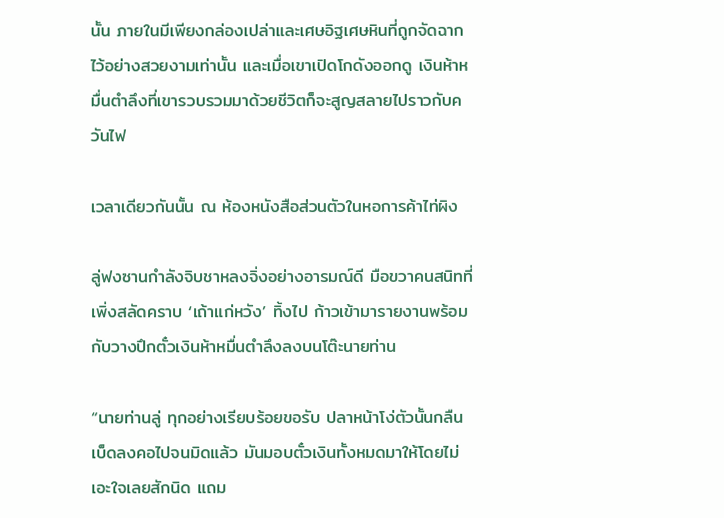นั้น ภายในมีเพียงกล่องเปล่าและเศษอิฐเศษหินที่ถูกจัดฉากไว้อย่างสวยงามเท่านั้น และเมื่อเขาเปิดโกดังออกดู เงินห้าหมื่นตำลึงที่เขารวบรวมมาด้วยชีวิตก็จะสูญสลายไปราวกับควันไฟ

เวลาเดียวกันนั้น ณ ห้องหนังสือส่วนตัวในหอการค้าไท่ผิง

ลู่ฟงซานกำลังจิบชาหลงจิ่งอย่างอารมณ์ดี มือขวาคนสนิทที่เพิ่งสลัดคราบ ‘เถ้าแก่หวัง’ ทิ้งไป ก้าวเข้ามารายงานพร้อมกับวางปึกตั๋วเงินห้าหมื่นตำลึงลงบนโต๊ะนายท่าน

“นายท่านลู่ ทุกอย่างเรียบร้อยขอรับ ปลาหน้าโง่ตัวนั้นกลืนเบ็ดลงคอไปจนมิดแล้ว มันมอบตั๋วเงินทั้งหมดมาให้โดยไม่เอะใจเลยสักนิด แถม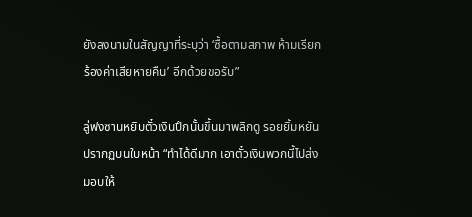ยังลงนามในสัญญาที่ระบุว่า ‘ซื้อตามสภาพ ห้ามเรียกร้องค่าเสียหายคืน’ อีกด้วยขอรับ”

ลู่ฟงซานหยิบตั๋วเงินปึกนั้นขึ้นมาพลิกดู รอยยิ้มหยันปรากฏบนใบหน้า “ทำได้ดีมาก เอาตั๋วเงินพวกนี้ไปส่งมอบให้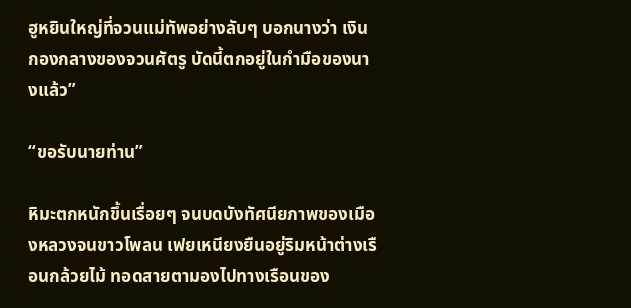ฮูหยินใหญ่ที่จวนแม่ทัพอย่างลับๆ บอกนางว่า เงินกองกลางของจวนศัตรู บัดนี้ตกอยู่ในกำมือของนางแล้ว”

“ขอรับนายท่าน”

หิมะตกหนักขึ้นเรื่อยๆ จนบดบังทัศนียภาพของเมืองหลวงจนขาวโพลน เฟยเหนียงยืนอยู่ริมหน้าต่างเรือนกล้วยไม้ ทอดสายตามองไปทางเรือนของ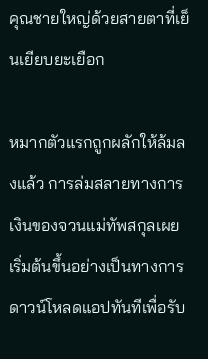คุณชายใหญ่ด้วยสายตาที่เย็นเยียบยะเยือก

หมากตัวแรกถูกผลักให้ล้มลงแล้ว การล่มสลายทางการเงินของจวนแม่ทัพสกุลเผย เริ่มต้นขึ้นอย่างเป็นทางการ
ดาวน์โหลดแอปทันทีเพื่อรับ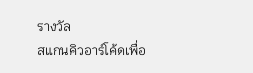รางวัล
สแกนคิวอาร์โค้ดเพื่อ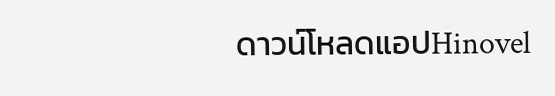ดาวน์โหลดแอปHinovel